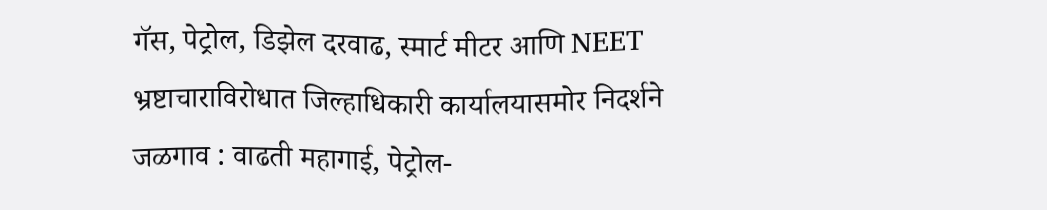गॅस, पेट्रोल, डिझेल दरवाढ, स्मार्ट मीटर आणि NEET भ्रष्टाचाराविरोधात जिल्हाधिकारी कार्यालयासमोर निदर्शने
जळगाव : वाढती महागाई, पेट्रोल-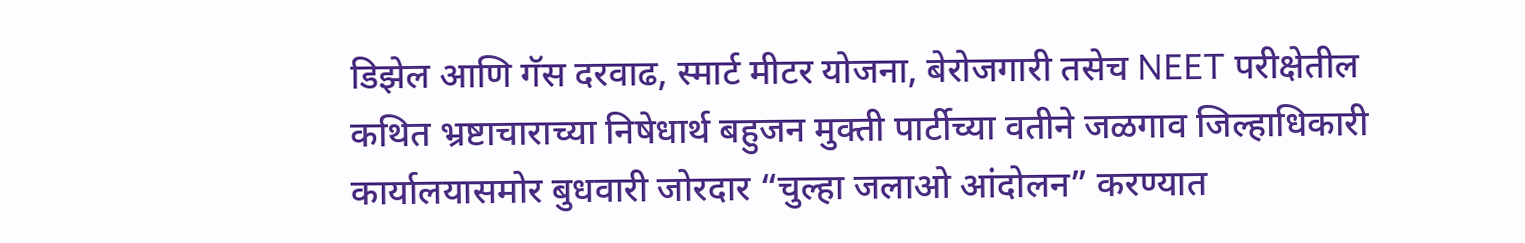डिझेल आणि गॅस दरवाढ, स्मार्ट मीटर योजना, बेरोजगारी तसेच NEET परीक्षेतील कथित भ्रष्टाचाराच्या निषेधार्थ बहुजन मुक्ती पार्टीच्या वतीने जळगाव जिल्हाधिकारी कार्यालयासमोर बुधवारी जोरदार “चुल्हा जलाओ आंदोलन” करण्यात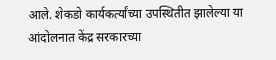आले. शेकडो कार्यकर्त्यांच्या उपस्थितीत झालेल्या या आंदोलनात केंद्र सरकारच्या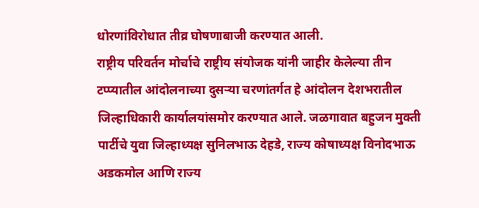धोरणांविरोधात तीव्र घोषणाबाजी करण्यात आली.
राष्ट्रीय परिवर्तन मोर्चाचे राष्ट्रीय संयोजक यांनी जाहीर केलेल्या तीन टप्प्यातील आंदोलनाच्या दुसऱ्या चरणांतर्गत हे आंदोलन देशभरातील जिल्हाधिकारी कार्यालयांसमोर करण्यात आले. जळगावात बहुजन मुक्ती पार्टीचे युवा जिल्हाध्यक्ष सुनिलभाऊ देहडे, राज्य कोषाध्यक्ष विनोदभाऊ अडकमोल आणि राज्य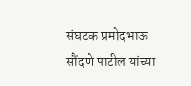संघटक प्रमोदभाऊ सौंदणे पाटील यांच्या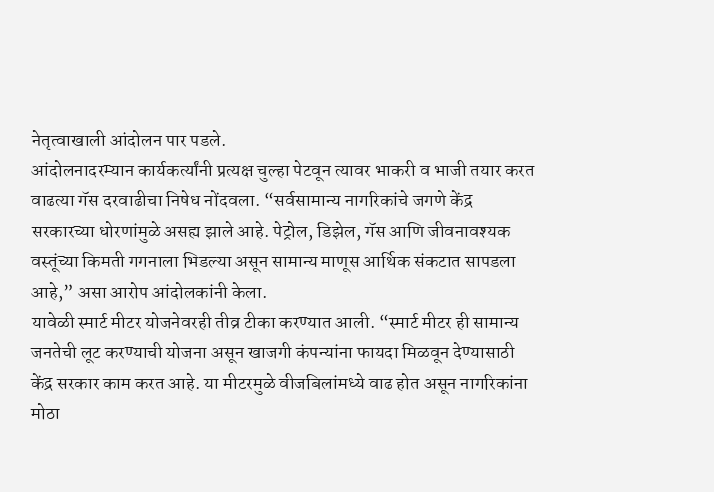नेतृत्वाखाली आंदोलन पार पडले.
आंदोलनादरम्यान कार्यकर्त्यांनी प्रत्यक्ष चुल्हा पेटवून त्यावर भाकरी व भाजी तयार करत वाढत्या गॅस दरवाढीचा निषेध नोंदवला. “सर्वसामान्य नागरिकांचे जगणे केंद्र सरकारच्या धोरणांमुळे असह्य झाले आहे. पेट्रोल, डिझेल, गॅस आणि जीवनावश्यक वस्तूंच्या किमती गगनाला भिडल्या असून सामान्य माणूस आर्थिक संकटात सापडला आहे,” असा आरोप आंदोलकांनी केला.
यावेळी स्मार्ट मीटर योजनेवरही तीव्र टीका करण्यात आली. “स्मार्ट मीटर ही सामान्य जनतेची लूट करण्याची योजना असून खाजगी कंपन्यांना फायदा मिळवून देण्यासाठी केंद्र सरकार काम करत आहे. या मीटरमुळे वीजबिलांमध्ये वाढ होत असून नागरिकांना मोठा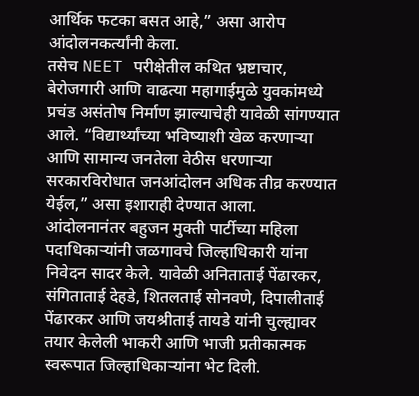आर्थिक फटका बसत आहे,” असा आरोप आंदोलनकर्त्यांनी केला.
तसेच NEET परीक्षेतील कथित भ्रष्टाचार, बेरोजगारी आणि वाढत्या महागाईमुळे युवकांमध्ये प्रचंड असंतोष निर्माण झाल्याचेही यावेळी सांगण्यात आले. “विद्यार्थ्यांच्या भविष्याशी खेळ करणाऱ्या आणि सामान्य जनतेला वेठीस धरणाऱ्या सरकारविरोधात जनआंदोलन अधिक तीव्र करण्यात येईल,” असा इशाराही देण्यात आला.
आंदोलनानंतर बहुजन मुक्ती पार्टीच्या महिला पदाधिकाऱ्यांनी जळगावचे जिल्हाधिकारी यांना निवेदन सादर केले. यावेळी अनिताताई पेंढारकर, संगिताताई देहडे, शितलताई सोनवणे, दिपालीताई पेंढारकर आणि जयश्रीताई तायडे यांनी चुल्ह्यावर तयार केलेली भाकरी आणि भाजी प्रतीकात्मक स्वरूपात जिल्हाधिकाऱ्यांना भेट दिली.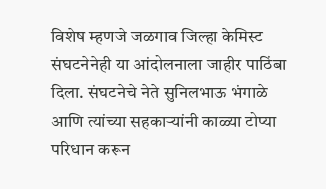विशेष म्हणजे जळगाव जिल्हा केमिस्ट संघटनेनेही या आंदोलनाला जाहीर पाठिंबा दिला. संघटनेचे नेते सुनिलभाऊ भंगाळे आणि त्यांच्या सहकाऱ्यांनी काळ्या टोप्या परिधान करून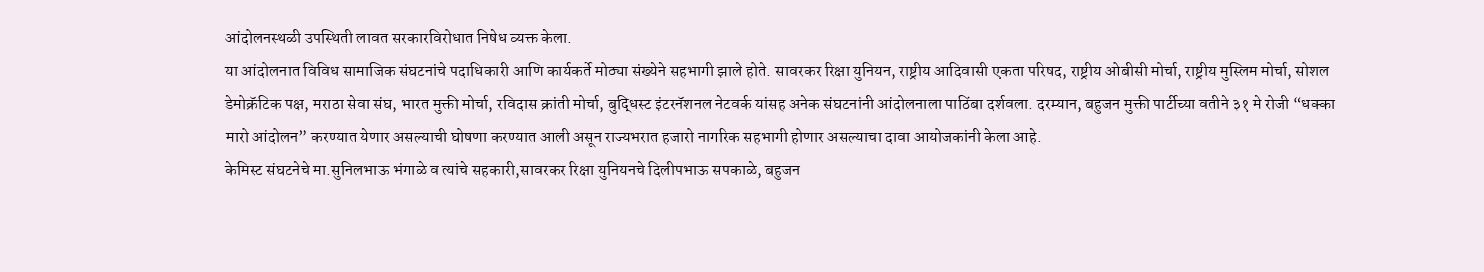आंदोलनस्थळी उपस्थिती लावत सरकारविरोधात निषेध व्यक्त केला.
या आंदोलनात विविध सामाजिक संघटनांचे पदाधिकारी आणि कार्यकर्ते मोठ्या संख्येने सहभागी झाले होते. सावरकर रिक्षा युनियन, राष्ट्रीय आदिवासी एकता परिषद, राष्ट्रीय ओबीसी मोर्चा, राष्ट्रीय मुस्लिम मोर्चा, सोशल डेमोक्रॅटिक पक्ष, मराठा सेवा संघ, भारत मुक्ती मोर्चा, रविदास क्रांती मोर्चा, बुद्धिस्ट इंटरनॅशनल नेटवर्क यांसह अनेक संघटनांनी आंदोलनाला पाठिंबा दर्शवला. दरम्यान, बहुजन मुक्ती पार्टीच्या वतीने ३१ मे रोजी “धक्का मारो आंदोलन” करण्यात येणार असल्याची घोषणा करण्यात आली असून राज्यभरात हजारो नागरिक सहभागी होणार असल्याचा दावा आयोजकांनी केला आहे.
केमिस्ट संघटनेचे मा.सुनिलभाऊ भंगाळे व त्यांचे सहकारी,सावरकर रिक्षा युनियनचे दिलीपभाऊ सपकाळे, बहुजन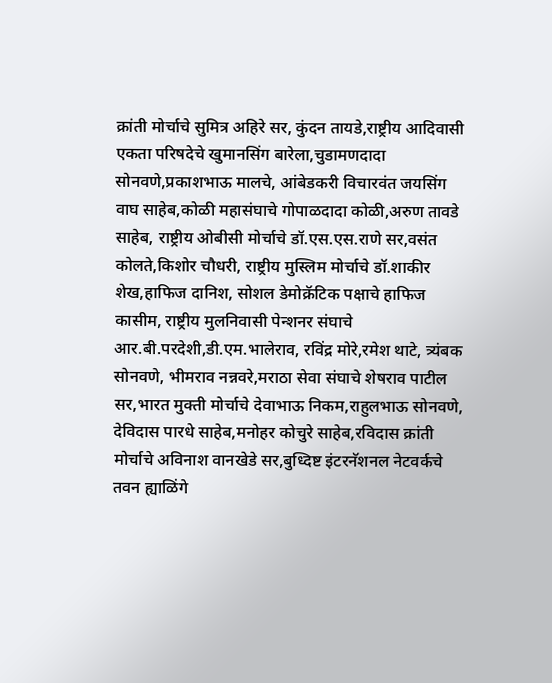क्रांती मोर्चाचे सुमित्र अहिरे सर, कुंदन तायडे,राष्ट्रीय आदिवासी एकता परिषदेचे खुमानसिंग बारेला,चुडामणदादा सोनवणे,प्रकाशभाऊ मालचे, आंबेडकरी विचारवंत जयसिंग वाघ साहेब,कोळी महासंघाचे गोपाळदादा कोळी,अरुण तावडे साहेब, राष्ट्रीय ओबीसी मोर्चाचे डॉ.एस.एस.राणे सर,वसंत कोलते,किशोर चौधरी, राष्ट्रीय मुस्लिम मोर्चाचे डॉ.शाकीर शेख,हाफिज दानिश, सोशल डेमोक्रॅटिक पक्षाचे हाफिज कासीम, राष्ट्रीय मुलनिवासी पेन्शनर संघाचे आर.बी.परदेशी,डी.एम.भालेराव, रविंद्र मोरे,रमेश थाटे, त्र्यंबक सोनवणे, भीमराव नन्नवरे,मराठा सेवा संघाचे शेषराव पाटील सर,भारत मुक्ती मोर्चाचे देवाभाऊ निकम,राहुलभाऊ सोनवणे, देविदास पारधे साहेब,मनोहर कोचुरे साहेब,रविदास क्रांती मोर्चाचे अविनाश वानखेडे सर,बुध्दिष्ट इंटरनॅशनल नेटवर्कचे तवन ह्याळिंगे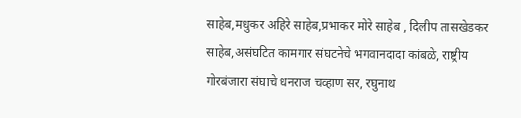साहेब,मधुकर अहिरे साहेब,प्रभाकर मोरे साहेब , दिलीप तासखेडकर साहेब,असंघटित कामगार संघटनेचे भगवानदादा कांबळे, राष्ट्रीय गोरबंजारा संघाचे धनराज चव्हाण सर, रघुनाथ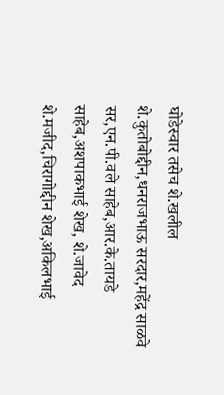घोडेस्वार तसेच शे.खलील शे.कुतोबोद्दीन,धनराजभाऊ सरदार,महेंद्र साळवे सर,एन.पी.वले साहेब,आर.के.तायडे साहेब,अशपाकभाई शेख, शे.जावेद शे.मजीद,चिरागोद्दीन शेख,अकिलभाई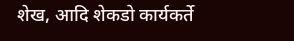शेख, आदि शेकडो कार्यकर्ते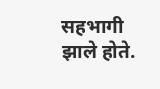सहभागी झाले होते.